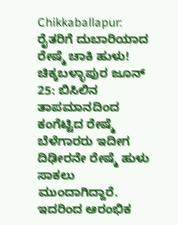Chikkaballapur: ರೈತರಿಗೆ ದುಬಾರಿಯಾದ ರೇಷ್ಮೆ ಚಾಕಿ ಹುಳು!
ಚಿಕ್ಕಬಳ್ಳಾಪುರ ಜೂನ್ 25: ಬಿಸಿಲಿನ ತಾಪಮಾನದಿಂದ ಕಂಗೆಟ್ಟಿದ ರೇಷ್ಮೆ ಬೆಳೆಗಾರರು ಇದೀಗ ದಿಢೀರನೇ ರೇಷ್ಮೆ ಹುಳು ಸಾಕಲು ಮುಂದಾಗಿದ್ದಾರೆ. ಇದರಿಂದ ಆರಂಭಿಕ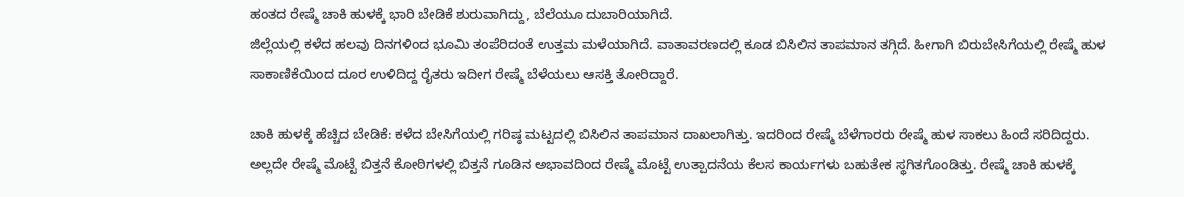ಹಂತದ ರೇಷ್ಮೆ ಚಾಕಿ ಹುಳಕ್ಕೆ ಭಾರಿ ಬೇಡಿಕೆ ಶುರುವಾಗಿದ್ದು, ಬೆಲೆಯೂ ದುಬಾರಿಯಾಗಿದೆ.
ಜಿಲ್ಲೆಯಲ್ಲಿ ಕಳೆದ ಹಲವು ದಿನಗಳಿಂದ ಭೂಮಿ ತಂಪೆರಿದಂತೆ ಉತ್ತಮ ಮಳೆಯಾಗಿದೆ. ವಾತಾವರಣದಲ್ಲಿ ಕೂಡ ಬಿಸಿಲಿನ ತಾಪಮಾನ ತಗ್ಗಿದೆ. ಹೀಗಾಗಿ ಬಿರುಬೇಸಿಗೆಯಲ್ಲಿ ರೇಷ್ಮೆ ಹುಳ ಸಾಕಾಣಿಕೆಯಿಂದ ದೂರ ಉಳಿದಿದ್ದ ರೈತರು ಇದೀಗ ರೇಷ್ಮೆ ಬೆಳೆಯಲು ಆಸಕ್ತಿ ತೋರಿದ್ದಾರೆ.

ಚಾಕಿ ಹುಳಕ್ಕೆ ಹೆಚ್ಚಿದ ಬೇಡಿಕೆ: ಕಳೆದ ಬೇಸಿಗೆಯಲ್ಲಿ ಗರಿಷ್ಠ ಮಟ್ಟದಲ್ಲಿ ಬಿಸಿಲಿನ ತಾಪಮಾನ ದಾಖಲಾಗಿತ್ತು. ಇದರಿಂದ ರೇಷ್ಮೆ ಬೆಳೆಗಾರರು ರೇಷ್ಮೆ ಹುಳ ಸಾಕಲು ಹಿಂದೆ ಸರಿದಿದ್ದರು. ಅಲ್ಲದೇ ರೇಷ್ಮೆ ಮೊಟ್ಟೆ ಬಿತ್ತನೆ ಕೋಠಿಗಳಲ್ಲಿ ಬಿತ್ತನೆ ಗೂಡಿನ ಅಭಾವದಿಂದ ರೇಷ್ಮೆ ಮೊಟ್ಟೆ ಉತ್ಪಾದನೆಯ ಕೆಲಸ ಕಾರ್ಯಗಳು ಬಹುತೇಕ ಸ್ಥಗಿತಗೊಂಡಿತ್ತು. ರೇಷ್ಮೆ ಚಾಕಿ ಹುಳಕ್ಕೆ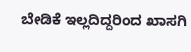ಬೇಡಿಕೆ ಇಲ್ಲದಿದ್ದರಿಂದ ಖಾಸಗಿ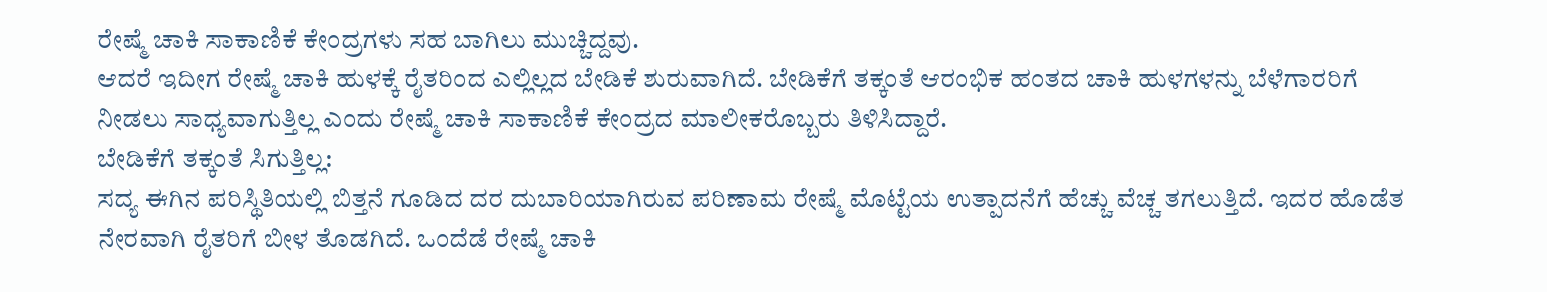ರೇಷ್ಮೆ ಚಾಕಿ ಸಾಕಾಣಿಕೆ ಕೇಂದ್ರಗಳು ಸಹ ಬಾಗಿಲು ಮುಚ್ಚಿದ್ದವು.
ಆದರೆ ಇದೀಗ ರೇಷ್ಮೆ ಚಾಕಿ ಹುಳಕ್ಕೆ ರೈತರಿಂದ ಎಲ್ಲಿಲ್ಲದ ಬೇಡಿಕೆ ಶುರುವಾಗಿದೆ. ಬೇಡಿಕೆಗೆ ತಕ್ಕಂತೆ ಆರಂಭಿಕ ಹಂತದ ಚಾಕಿ ಹುಳಗಳನ್ನು ಬೆಳೆಗಾರರಿಗೆ ನೀಡಲು ಸಾಧ್ಯವಾಗುತ್ತಿಲ್ಲ ಎಂದು ರೇಷ್ಮೆ ಚಾಕಿ ಸಾಕಾಣಿಕೆ ಕೇಂದ್ರದ ಮಾಲೀಕರೊಬ್ಬರು ತಿಳಿಸಿದ್ದಾರೆ.
ಬೇಡಿಕೆಗೆ ತಕ್ಕಂತೆ ಸಿಗುತ್ತಿಲ್ಲ:
ಸದ್ಯ ಈಗಿನ ಪರಿಸ್ಥಿತಿಯಲ್ಲಿ ಬಿತ್ತನೆ ಗೂಡಿದ ದರ ದುಬಾರಿಯಾಗಿರುವ ಪರಿಣಾಮ ರೇಷ್ಮೆ ಮೊಟ್ಟೆಯ ಉತ್ಪಾದನೆಗೆ ಹೆಚ್ಚು ವೆಚ್ಚ ತಗಲುತ್ತಿದೆ. ಇದರ ಹೊಡೆತ ನೇರವಾಗಿ ರೈತರಿಗೆ ಬೀಳ ತೊಡಗಿದೆ. ಒಂದೆಡೆ ರೇಷ್ಮೆ ಚಾಕಿ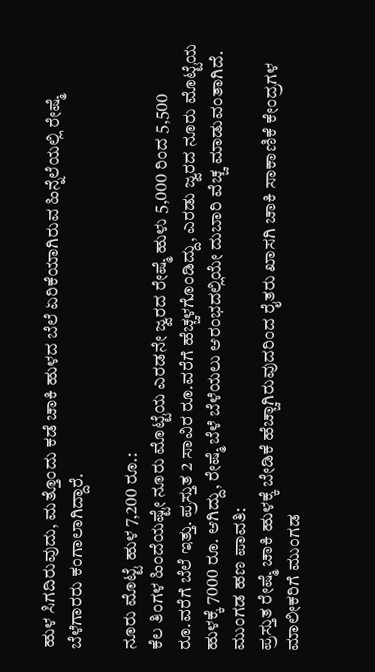ಹುಳ ಸಿಗದಿರುವುದು, ಮತ್ತೊಂದು ಕಡೆ ಚಾಕಿ ಹುಳದ ಬೆಲೆ ಏರಿಕೆಯಾಗಿರುವ ಹಿನ್ನೆಲೆಯಲ್ಲಿ ರೇಷ್ಮೆ ಬೆಳೆಗಾರರು ಕಂಗಾಲಾಗಿದ್ದಾರೆ.

ನೂರು ಮೊಟ್ಟೆ ಹುಳ 7,200 ರೂ.:
ಕೆಲ ತಿಂಗಳ ಹಿಂದೆಯಷ್ಟೇ ನೂರು ಮೊಟ್ಟೆಯ ಎರಡನೇ ಜ್ವರದ ರೇಷ್ಮೆ ಹುಳು 5,000 ರಿಂದ 5,500 ರೂ.ವರೆಗೆ ಬೆಲೆ ಇತ್ತು. ಪ್ರಸ್ತುತ 2 ಸಾವಿರ ರೂ.ವರೆಗೆ ಹೆಚ್ಚಳಗೊಂಡಿದ್ದು, ಎರಡು ಜ್ವರದ ನೂರು ಮೊಟ್ಟೆಯ ಹುಳಕ್ಕೆ 7000 ರೂ. ಆಗಿದ್ದು, ರೇಷ್ಮೆ ಬೆಳೆ ಬೆಳೆಯಲು ಆರಂಭದಲ್ಲಿಯೇ ದುಬಾರಿ ವೆಚ್ಚ ಮಾಡುವಂತಾಗಿದೆ.
ಮುಂಗಡ ಹಣ ಪಾವತಿ:
ಪ್ರಸ್ತುತ ರೇಷ್ಮೆ ಚಾಕಿ ಹುಳಕ್ಕೆ ಬೇಡಿಕೆ ಹೆಚ್ಚಾಗಿರುವುದರಿಂದ ರೈತರು ಖಾಸಗಿ ಚಾಕಿ ಸಾಕಾಣಿಕೆ ಕೇಂದ್ರಗಳ ಮಾಲೀಕರಿಗೆ ಮುಂಗಡ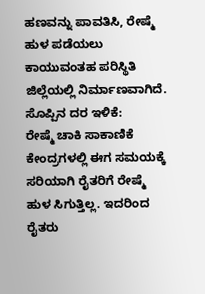ಹಣವನ್ನು ಪಾವತಿಸಿ, ರೇಷ್ಮೆ ಹುಳ ಪಡೆಯಲು ಕಾಯುವಂತಹ ಪರಿಸ್ಥಿತಿ ಜಿಲ್ಲೆಯಲ್ಲಿ ನಿರ್ಮಾಣವಾಗಿದೆ.
ಸೊಪ್ಪಿನ ದರ ಇಳಿಕೆ:
ರೇಷ್ಮೆ ಚಾಕಿ ಸಾಕಾಣಿಕೆ ಕೇಂದ್ರಗಳಲ್ಲಿ ಈಗ ಸಮಯಕ್ಕೆ ಸರಿಯಾಗಿ ರೈತರಿಗೆ ರೇಷ್ಮೆ ಹುಳ ಸಿಗುತ್ತಿಲ್ಲ. ಇದರಿಂದ ರೈತರು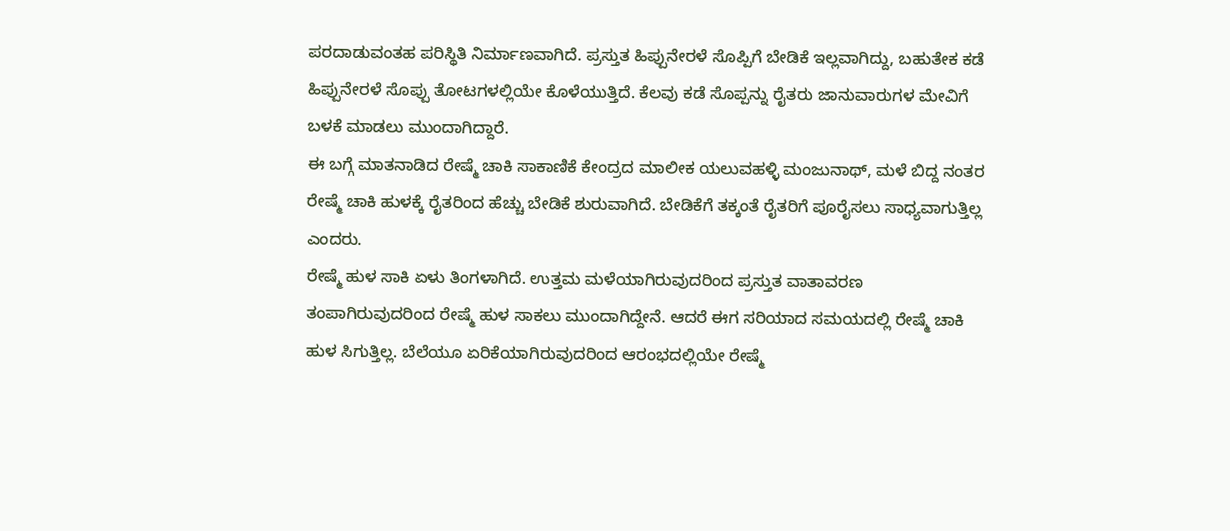ಪರದಾಡುವಂತಹ ಪರಿಸ್ಥಿತಿ ನಿರ್ಮಾಣವಾಗಿದೆ. ಪ್ರಸ್ತುತ ಹಿಪ್ಪುನೇರಳೆ ಸೊಪ್ಪಿಗೆ ಬೇಡಿಕೆ ಇಲ್ಲವಾಗಿದ್ದು, ಬಹುತೇಕ ಕಡೆ ಹಿಪ್ಪುನೇರಳೆ ಸೊಪ್ಪು ತೋಟಗಳಲ್ಲಿಯೇ ಕೊಳೆಯುತ್ತಿದೆ. ಕೆಲವು ಕಡೆ ಸೊಪ್ಪನ್ನು ರೈತರು ಜಾನುವಾರುಗಳ ಮೇವಿಗೆ ಬಳಕೆ ಮಾಡಲು ಮುಂದಾಗಿದ್ದಾರೆ.
ಈ ಬಗ್ಗೆ ಮಾತನಾಡಿದ ರೇಷ್ಮೆ ಚಾಕಿ ಸಾಕಾಣಿಕೆ ಕೇಂದ್ರದ ಮಾಲೀಕ ಯಲುವಹಳ್ಳಿ ಮಂಜುನಾಥ್, ಮಳೆ ಬಿದ್ದ ನಂತರ ರೇಷ್ಮೆ ಚಾಕಿ ಹುಳಕ್ಕೆ ರೈತರಿಂದ ಹೆಚ್ಚು ಬೇಡಿಕೆ ಶುರುವಾಗಿದೆ. ಬೇಡಿಕೆಗೆ ತಕ್ಕಂತೆ ರೈತರಿಗೆ ಪೂರೈಸಲು ಸಾಧ್ಯವಾಗುತ್ತಿಲ್ಲ ಎಂದರು.
ರೇಷ್ಮೆ ಹುಳ ಸಾಕಿ ಏಳು ತಿಂಗಳಾಗಿದೆ. ಉತ್ತಮ ಮಳೆಯಾಗಿರುವುದರಿಂದ ಪ್ರಸ್ತುತ ವಾತಾವರಣ ತಂಪಾಗಿರುವುದರಿಂದ ರೇಷ್ಮೆ ಹುಳ ಸಾಕಲು ಮುಂದಾಗಿದ್ದೇನೆ. ಆದರೆ ಈಗ ಸರಿಯಾದ ಸಮಯದಲ್ಲಿ ರೇಷ್ಮೆ ಚಾಕಿ ಹುಳ ಸಿಗುತ್ತಿಲ್ಲ. ಬೆಲೆಯೂ ಏರಿಕೆಯಾಗಿರುವುದರಿಂದ ಆರಂಭದಲ್ಲಿಯೇ ರೇಷ್ಮೆ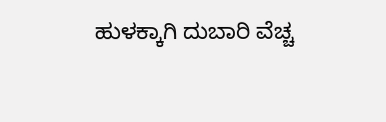ಹುಳಕ್ಕಾಗಿ ದುಬಾರಿ ವೆಚ್ಚ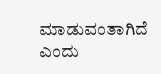ಮಾಡುವಂತಾಗಿದೆ ಎಂದು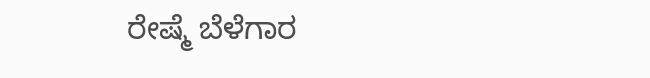ರೇಷ್ಮೆ ಬೆಳೆಗಾರ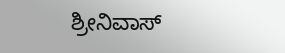ಶ್ರೀನಿವಾಸ್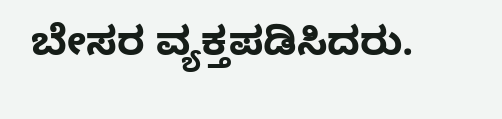ಬೇಸರ ವ್ಯಕ್ತಪಡಿಸಿದರು.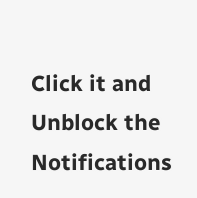Click it and Unblock the Notifications